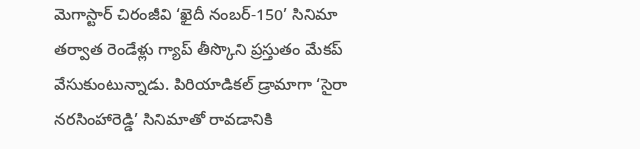మెగాస్టార్ చిరంజీవి ‘ఖైదీ నంబర్-150’ సినిమా తర్వాత రెండేళ్లు గ్యాప్ తీస్కొని ప్రస్తుతం మేకప్ వేసుకుంటున్నాడు. పిరియాడికల్ డ్రామాగా ‘సైరా నరసింహారెడ్డి’ సినిమాతో రావడానికి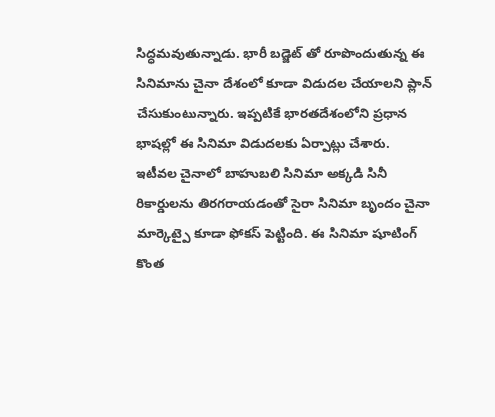సిద్ధమవుతున్నాడు. భారీ బడ్జెట్ తో రూపొందుతున్న ఈ సినిమాను చైనా దేశంలో కూడా విడుదల చేయాలని ప్లాన్ చేసుకుంటున్నారు. ఇప్పటికే భారతదేశంలోని ప్రధాన భాషల్లో ఈ సినిమా విడుదలకు ఏర్పాట్లు చేశారు.
ఇటీవల చైనాలో బాహుబలి సినిమా అక్కడి సినీ రికార్డులను తిరగరాయడంతో సైరా సినిమా బృందం చైనా మార్కెట్పై కూడా ఫోకస్ పెట్టింది. ఈ సినిమా షూటింగ్ కొంత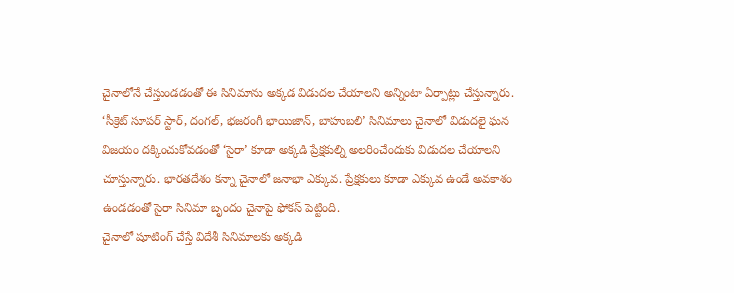చైనాలోనే చేస్తుండడంతో ఈ సినిమాను అక్కడ విడుదల చేయాలని అన్నింటా ఏర్పాట్లు చేస్తున్నారు. ‘సీక్రెట్ సూపర్ స్టార్, దంగల్, భజరంగీ భాయిజాన్, బాహుబలి’ సినిమాలు చైనాలో విడుదలై ఘన విజయం దక్కించుకోవడంతో ‘సైరా’ కూడా అక్కడి ప్రేక్షకుల్ని అలరించేందుకు విడుదల చేయాలని చూస్తున్నారు. భారతదేశం కన్నా చైనాలో జనాభా ఎక్కువ. ప్రేక్షకులు కూడా ఎక్కువ ఉండే అవకాశం ఉండడంతో సైరా సినిమా బృందం చైనాపై ఫోకస్ పెట్టింది.
చైనాలో షూటింగ్ చేస్తే విదేశీ సినిమాలకు అక్కడి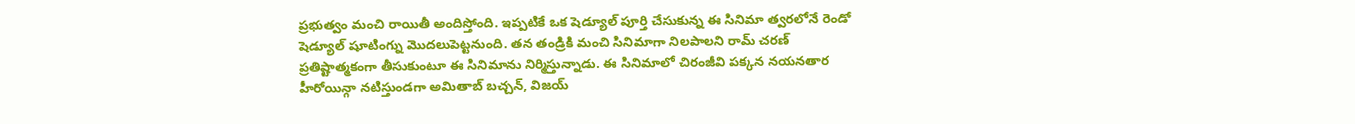ప్రభుత్వం మంచి రాయితీ అందిస్తోంది. ఇప్పటికే ఒక షెడ్యూల్ పూర్తి చేసుకున్న ఈ సినిమా త్వరలోనే రెండో షెడ్యూల్ షూటింగ్ను మొదలుపెట్టనుంది. తన తండ్రికి మంచి సినిమాగా నిలపాలని రామ్ చరణ్ ప్రతిష్టాత్మకంగా తీసుకుంటూ ఈ సినిమాను నిర్మిస్తున్నాడు. ఈ సినిమాలో చిరంజీవి పక్కన నయనతార హీరోయిన్గా నటిస్తుండగా అమితాబ్ బచ్చన్, విజయ్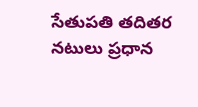సేతుపతి తదితర నటులు ప్రధాన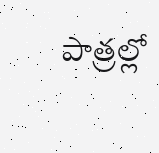పాత్రల్లో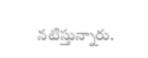నటిస్తున్నారు.